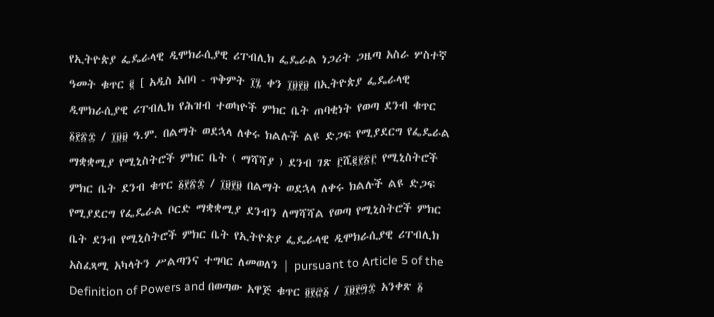የኢትዮጵያ ፌዴራላዊ ዲሞክራሲያዊ ሪፐብሊክ ፌዴራል ነጋሪት ጋዜጣ አስራ ሦስተኛ ዓመት ቁጥር ፪ [ አዲስ አበባ - ጥቅምት ፲፯ ቀን ፲፱፻፱ በኢትዮጵያ ፌዴራላዊ ዲሞክራሲያዊ ሪፐብሊክ የሕዝብ ተወካዮች ምክር ቤት ጠባቂነት የወጣ ደንብ ቁጥር ፩፻፳፰ / ፲፱፱ ዓ.ም. በልማት ወደኋላ ለቀሩ ክልሉች ልዩ ድጋፍ የሚያደርግ የፌዴራል ማቋቋሚያ የሚኒስትሮች ምክር ቤት ( ማሻሻያ ) ደንብ ገጽ ፫ሺ፪፻፳፫ የሚኒስትሮች ምክር ቤት ደንብ ቁጥር ፩፻፳፰ / ፲፱፻፱ በልማት ወደኋላ ለቀሩ ክልሉች ልዩ ድጋፍ የሚያደርግ የፌዴራል ቦርድ ማቋቋሚያ ደንብን ለማሻሻል የወጣ የሚኒስትሮች ምክር ቤት ደንብ የሚኒስትሮች ምክር ቤት የኢትዮጵያ ፌዴራላዊ ዲሞክራሲያዊ ሪፐብሊክ አስፈጻሚ አካላትን ሥልጣንና ተግባር ለመወለን | pursuant to Article 5 of the Definition of Powers and በወጣው አዋጅ ቁጥር ፬፻፸፩ / ፲፱፻፵፰ አንቀጽ ፩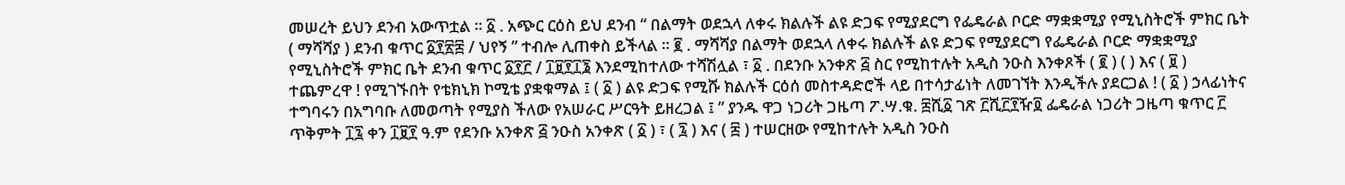መሠረት ይህን ደንብ አውጥቷል ፡፡ ፩ . አጭር ርዕስ ይህ ደንብ “ በልማት ወደኋላ ለቀሩ ክልሉች ልዩ ድጋፍ የሚያደርግ የፌዴራል ቦርድ ማቋቋሚያ የሚኒስትሮች ምክር ቤት ( ማሻሻያ ) ደንብ ቁጥር ፩፻፳፰ / ህየኝ ” ተብሎ ሊጠቀስ ይችላል ፡፡ ፪ . ማሻሻያ በልማት ወደኋላ ለቀሩ ክልሉች ልዩ ድጋፍ የሚያደርግ የፌዴራል ቦርድ ማቋቋሚያ የሚኒስትሮች ምክር ቤት ደንብ ቁጥር ፩፻፫ / ፲፱፻፲፮ እንደሚከተለው ተሻሽሏል ፣ ፩ . በደንቡ አንቀጽ ፭ ስር የሚከተሉት አዲስ ንዑስ እንቀጾች ( ፪ ) ( ) እና ( ፱ ) ተጨምረዋ ! የሚገኙበት የቴክኒክ ኮሚቴ ያቋቁማል ፤ ( ፩ ) ልዩ ድጋፍ የሚሹ ክልሉች ርዕሰ መስተዳድሮች ላይ በተሳታፊነት ለመገኘት እንዲችሉ ያደርጋል ! ( ፩ ) ኃላፊነትና ተግባሩን በአግባቡ ለመወጣት የሚያስ ችለው የአሠራር ሥርዓት ይዘረጋል ፤ ” ያንዱ ዋጋ ነጋሪት ጋዜጣ ፖ.ሣ.ቁ. ፰ሺ፩ ገጽ ፫ሺ፫፻ዥ፬ ፌዴራል ነጋሪት ጋዜጣ ቁጥር ፫ ጥቅምት ፲፯ ቀን ፲፱፻ ዓ.ም የደንቡ አንቀጽ ፭ ንዑስ አንቀጽ ( ፩ ) ፣ ( ፯ ) እና ( ፰ ) ተሠርዘው የሚከተሉት አዲስ ንዑስ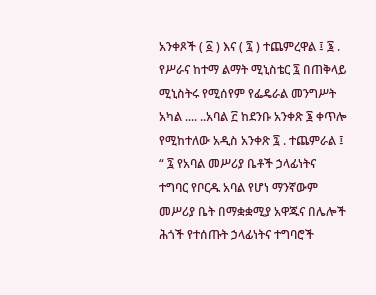አንቀጾች ( ፩ ) እና ( ፯ ) ተጨምረዋል ፤ ፮ . የሥራና ከተማ ልማት ሚኒስቴር ፯ በጠቅላይ ሚኒስትሩ የሚሰየም የፌዴራል መንግሥት አካል .... ..አባል ፫ ከደንቡ አንቀጽ ፮ ቀጥሎ የሚከተለው አዲስ አንቀጽ ፯ . ተጨምራል ፤ “ ፯ የአባል መሥሪያ ቤቶች ኃላፊነትና ተግባር የቦርዱ አባል የሆነ ማንኛውም መሥሪያ ቤት በማቋቋሚያ አዋጁና በሌሎች ሕጎች የተሰጡት ኃላፊነትና ተግባሮች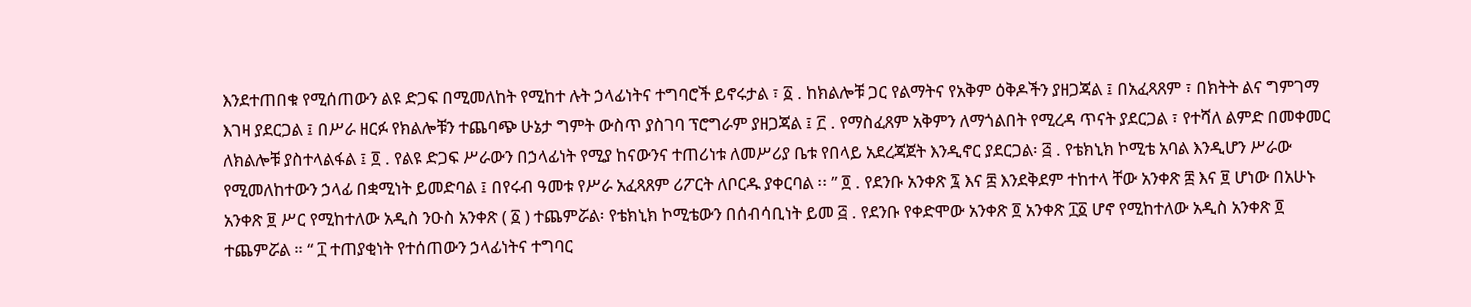እንደተጠበቁ የሚሰጠውን ልዩ ድጋፍ በሚመለከት የሚከተ ሉት ኃላፊነትና ተግባሮች ይኖሩታል ፣ ፩ . ከክልሎቹ ጋር የልማትና የአቅም ዕቅዶችን ያዘጋጃል ፤ በአፈጻጸም ፣ በክትት ልና ግምገማ እገዛ ያደርጋል ፤ በሥራ ዘርፉ የክልሎቹን ተጨባጭ ሁኔታ ግምት ውስጥ ያስገባ ፕሮግራም ያዘጋጃል ፤ ፫ . የማስፈጸም አቅምን ለማጎልበት የሚረዳ ጥናት ያደርጋል ፣ የተሻለ ልምድ በመቀመር ለክልሎቹ ያስተላልፋል ፤ ፬ . የልዩ ድጋፍ ሥራውን በኃላፊነት የሚያ ከናውንና ተጠሪነቱ ለመሥሪያ ቤቱ የበላይ አደረጃጀት እንዲኖር ያደርጋል፡ ፭ . የቴክኒክ ኮሚቴ አባል እንዲሆን ሥራው የሚመለከተውን ኃላፊ በቋሚነት ይመድባል ፤ በየሩብ ዓመቱ የሥራ አፈጻጸም ሪፖርት ለቦርዱ ያቀርባል ፡፡ ” ፬ . የደንቡ አንቀጽ ፯ እና ፰ እንደቅደም ተከተላ ቸው አንቀጽ ፰ እና ፱ ሆነው በአሁኑ አንቀጽ ፱ ሥር የሚከተለው አዲስ ንዑስ አንቀጽ ( ፩ ) ተጨምሯል፡ የቴክኒክ ኮሚቴውን በሰብሳቢነት ይመ ፭ . የደንቡ የቀድሞው አንቀጽ ፬ አንቀጽ ፲፩ ሆኖ የሚከተለው አዲስ አንቀጽ ፬ ተጨምሯል ። “ ፲ ተጠያቂነት የተሰጠውን ኃላፊነትና ተግባር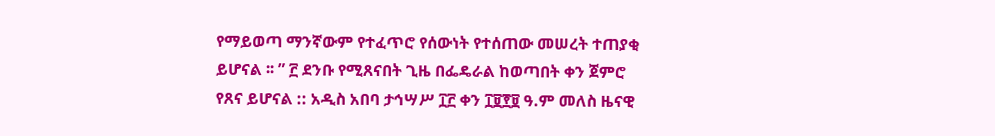የማይወጣ ማንኛውም የተፈጥሮ የሰውነት የተሰጠው መሠረት ተጠያቂ ይሆናል ፡፡ ” ፫ ደንቡ የሚጸናበት ጊዜ በፌዴራል ከወጣበት ቀን ጀምሮ የጸና ይሆናል :: አዲስ አበባ ታኅሣሥ ፲፫ ቀን ፲፱፻፱ ዓ.ም መለስ ዜናዊ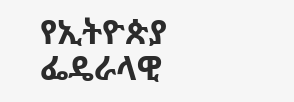የኢትዮጵያ ፌዴራላዊ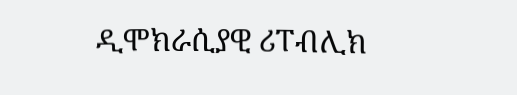ዲሞክራሲያዊ ሪፐብሊክ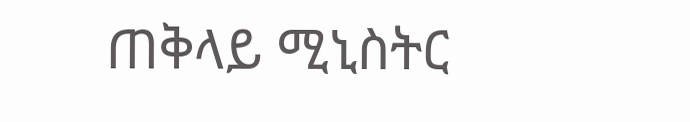ጠቅላይ ሚኒስትር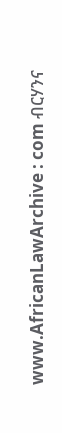www.AfricanLawArchive : com ብርሃንና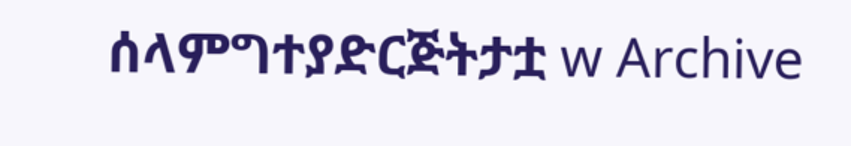ሰላምግተያድርጅትታቷ w Archive